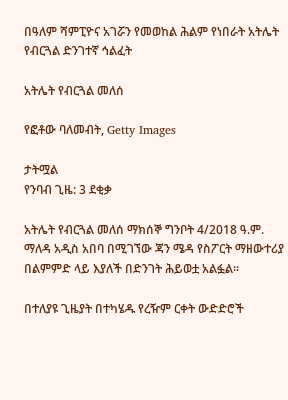በዓለም ሻምፒዮና አገሯን የመወከል ሕልም የነበራት አትሌት የብርጓል ድንገተኛ ኅልፈት

አትሌት የብርጓል መለሰ

የፎቶው ባለመብት, Getty Images

ታትሟል
የንባብ ጊዜ: 3 ደቂቃ

አትሌት የብርጓል መለሰ ማክሰኞ ግንቦት 4/2018 ዓ.ም. ማለዳ አዲስ አበባ በሚገኘው ጃን ሜዳ የስፖርት ማዘውተሪያ በልምምድ ላይ እያለች በድንገት ሕይወቷ አልፏል።

በተለያዩ ጊዜያት በተካሄዱ የረዥም ርቀት ውድድሮች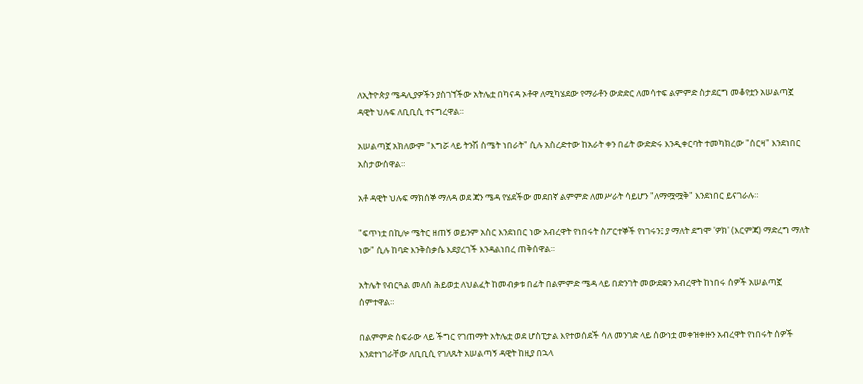ለኢትዮጵያ ሜዳሊያዎችን ያስገኘችው አትሌቷ በካናዳ ኦቶዋ ለሚካሄደው የማራቶን ውድድር ለመሳተፍ ልምምድ ስታደርግ መቆየቷን አሠልጣኟ ዳዊት ህሉፍ ለቢቢሲ ተናግረዋል።

አሠልጣኟ አክለውም "እግሯ ላይ ትንሽ ስሜት ነበራት" ሲሉ አስረድተው ከአራት ቀን በፊት ውድድሩ እንዲቀርባት ተመካክረው "ሰርዛ" እንደነበር አስታውሰዋል።

አቶ ዳዊት ህሉፍ ማክሰኞ ማለዳ ወደ ጃን ሜዳ የሄደችው መደበኛ ልምምድ ለመሥራት ሳይሆን "ለማሟሟቅ" እንደነበር ይናገራሉ።

"ፍጥነቷ በኪሎ ሜትር ዘጠኝ ወይንም አስር እንደነበር ነው አብረዋት የነበሩት ስፖርተኞች የነገሩን፤ ያ ማለት ደግሞ 'ዎክ' (እርምጃ) ማድረግ ማለት ነው" ሲሉ ከባድ እንቅስቃሴ እደያረገች እንዳልነበረ ጠቅሰዋል።

አትሌት የብርጓል መለሰ ሕይወቷ ለህልፈት ከመብቃቱ በፊት በልምምድ ሜዳ ላይ በድንገት መውደቋን አብረዋት ከነበሩ ሰዎች አሠልጣኟ ሰምተዋል።

በልምምድ ስፍራው ላይ ችግር የገጠማት አትሌቷ ወደ ሆስፒታል እየተወሰደች ሳለ መንገድ ላይ ሰውነቷ መቀዝቀዙን አብረዋት የነበሩት ሰዎች እንደተነገራቸው ለቢቢሲ የገለጹት አሠልጣኝ ዳዊት ከዚያ በኋላ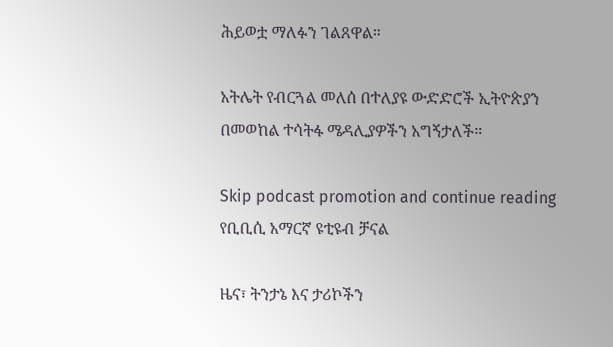ሕይወቷ ማለፉን ገልጸዋል።

አትሌት የብርጓል መለሰ በተለያዩ ውድድሮች ኢትዮጵያን በመወከል ተሳትፋ ሜዳሊያዎችን አግኝታለች።

Skip podcast promotion and continue reading
የቢቢሲ አማርኛ ዩቲዩብ ቻናል

ዜና፣ ትንታኔ እና ታሪኮችን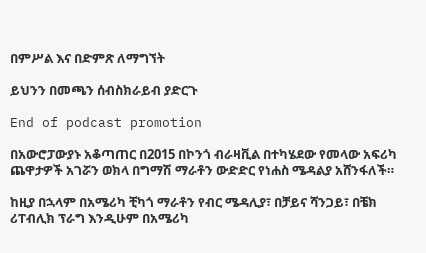በምሥል እና በድምጽ ለማግኘት

ይህንን በመጫን ሰብስክራይብ ያድርጉ

End of podcast promotion

በአውሮፓውያኑ አቆጣጠር በ2015 በኮንጎ ብራዛቪል በተካሄደው የመላው አፍሪካ ጨዋታዎች አገሯን ወክላ በግማሽ ማራቶን ውድድር የነሐስ ሜዳልያ አሸንፋለች።

ከዚያ በኋላም በአሜሪካ ቺካጎ ማራቶን የብር ሜዳሊያ፣ በቻይና ሻንጋይ፣ በቼክ ሪፐብሊክ ፕራግ እንዲሁም በአሜሪካ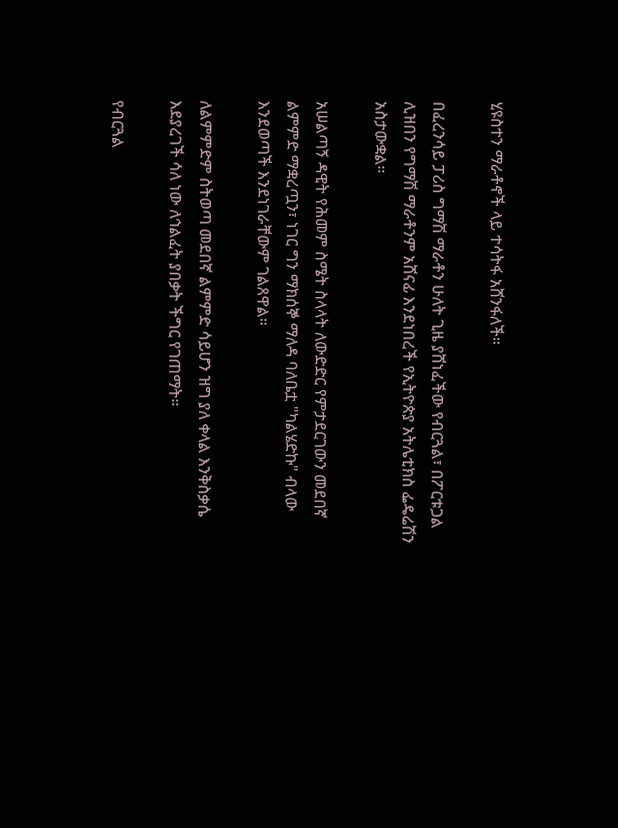ሂዩስተን ማራቶኖች ላይ ተሳትፋ አሸንፋለች።

በፈረንሳይ ፓሪስ ግማሽ ማራቶን ሁለት ጊዜ ያሸነፈችው የብርጓል፣ በፖርቱጋል ሊዝበን የግማሽ ማራቶንም አሸናፊ እንደነበረች የኢትዮጵያ አትሌቲክስ ፌዴሬሽን አስታውቋል።

አሠልጣኝ ዳዊት የሕመም ስሜት ስላላት ለውድድር የምታደርገውን መደበኛ ልምምድ ማቋረጧን፣ ነገር ግን ማክሰኞ ማለዳ ባለቤቷ "ካልሄድኩ" ብላው እንደወጣች እንደነገራቸውም ገልጸዋል።

ለልምምድም ስትወጣ መደበኛ ልምምድ ሳይሆን ዝግ ያለ ቀላል እንቅስቃሴ እደያረገች ሳለ ነው ለኅልፈት ያበቃት ችግር የገጠማት።

የብርጓል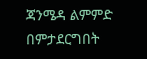ጃንሜዳ ልምምድ በምታደርግበት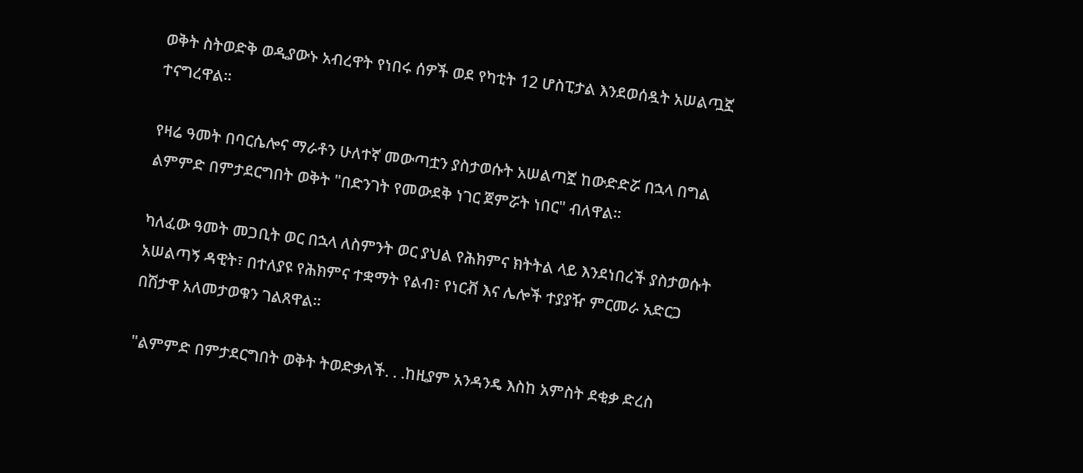ወቅት ስትወድቅ ወዲያውኑ አብረዋት የነበሩ ሰዎች ወደ የካቲት 12 ሆስፒታል እንደወሰዷት አሠልጧኟ ተናግረዋል።

የዛሬ ዓመት በባርሴሎና ማራቶን ሁለተኛ መውጣቷን ያስታወሱት አሠልጣኟ ከውድድሯ በኋላ በግል ልምምድ በምታደርግበት ወቅት "በድንገት የመውደቅ ነገር ጀምሯት ነበር" ብለዋል።

ካለፈው ዓመት መጋቢት ወር በኋላ ለስምንት ወር ያህል የሕክምና ክትትል ላይ እንደነበረች ያስታወሱት አሠልጣኝ ዳዊት፣ በተለያዩ የሕክምና ተቋማት የልብ፣ የነርቭ እና ሌሎች ተያያዥ ምርመራ አድርጋ በሽታዋ አለመታወቁን ገልጸዋል።

"ልምምድ በምታደርግበት ወቅት ትወድቃለች. . .ከዚያም አንዳንዴ እስከ አምስት ደቂቃ ድረስ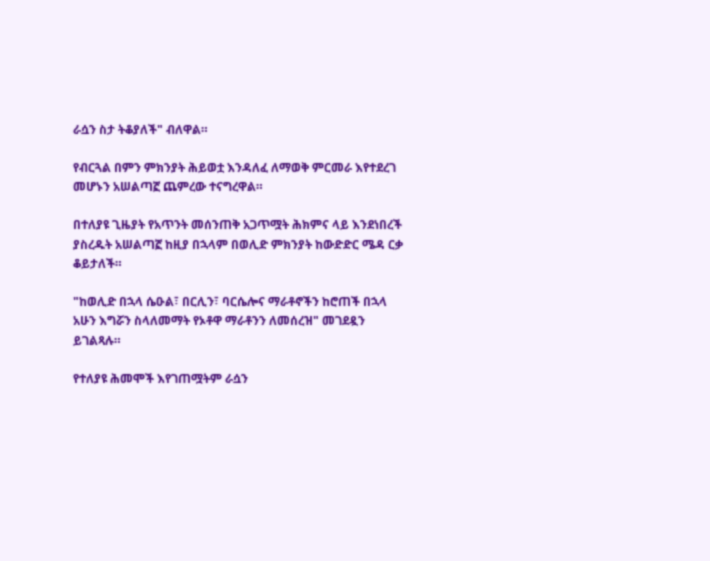ራሷን ስታ ትቆያለች" ብለዋል።

የብርጓል በምን ምክንያት ሕይወቷ እንዳለፈ ለማወቅ ምርመራ እየተደረገ መሆኑን አሠልጣኟ ጨምረው ተናግረዋል።

በተለያዩ ጊዜያት የአጥንት መሰንጠቅ አጋጥሟት ሕክምና ላይ እንደነበረች ያስረዱት አሠልጣኟ ከዚያ በኋላም በወሊድ ምክንያት ከውድድር ሜዳ ርቃ ቆይታለች።

"ከወሊድ በኋላ ሴዑል፣ በርሊን፣ ባርሴሎና ማራቶኖችን ከሮጠች በኋላ አሁን እግሯን ስላለመማት የኦቶዋ ማራቶንን ለመሰረዝ" መገደዷን ይገልጻሉ።

የተለያዩ ሕመሞች እየገጠሟትም ራሷን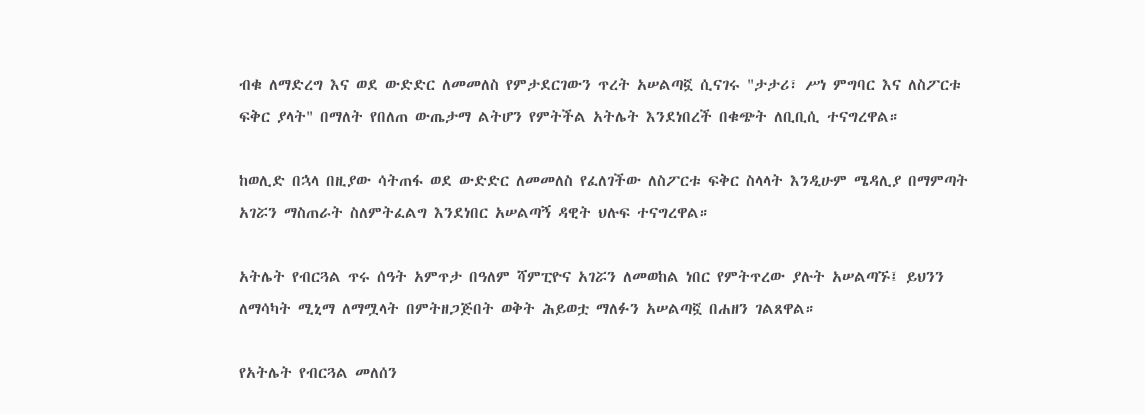ብቁ ለማድረግ እና ወደ ውድድር ለመመለስ የምታደርገውን ጥረት አሠልጣኟ ሲናገሩ "ታታሪ፣ ሥነ ምግባር እና ለስፖርቱ ፍቅር ያላት" በማለት የበለጠ ውጤታማ ልትሆን የምትችል አትሌት እንደነበረች በቁጭት ለቢቢሲ ተናግረዋል።

ከወሊድ በኋላ በዚያው ሳትጠፋ ወደ ውድድር ለመመለስ የፈለገችው ለስፖርቱ ፍቅር ስላላት እንዲሁም ሜዳሊያ በማምጣት አገሯን ማስጠራት ስለምትፈልግ እንደነበር አሠልጣኝ ዳዊት ህሉፍ ተናግረዋል።

አትሌት የብርጓል ጥሩ ሰዓት አምጥታ በዓለም ሻምፒዮና አገሯን ለመወከል ነበር የምትጥረው ያሉት አሠልጣኙ፤ ይህንን ለማሳካት ሚኒማ ለማሟላት በምትዘጋጅበት ወቅት ሕይወቷ ማለፉን አሠልጣኟ በሐዘን ገልጸዋል።

የአትሌት የብርጓል መለሰን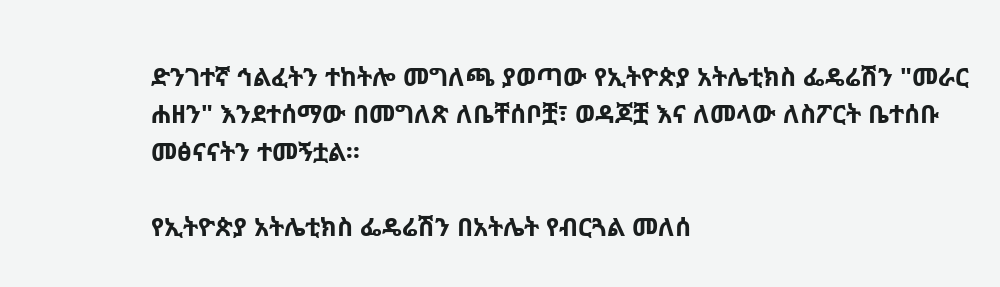ድንገተኛ ኅልፈትን ተከትሎ መግለጫ ያወጣው የኢትዮጵያ አትሌቲክስ ፌዴሬሽን "መራር ሐዘን" እንደተሰማው በመግለጽ ለቤቸሰቦቿ፣ ወዳጆቿ እና ለመላው ለስፖርት ቤተሰቡ መፅናናትን ተመኝቷል።

የኢትዮጵያ አትሌቲክስ ፌዴሬሽን በአትሌት የብርጓል መለሰ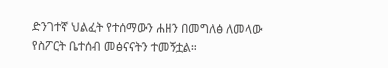ድንገተኛ ህልፈት የተሰማውን ሐዘን በመግለፅ ለመላው የስፖርት ቤተሰብ መፅናናትን ተመኝቷል።